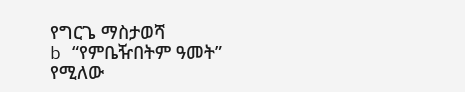የግርጌ ማስታወሻ
b “የምቤዥበትም ዓመት” የሚለው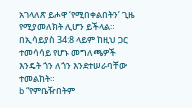አገላለጽ ይሖዋ ‘የሚበቀልበትን’ ጊዜ የሚያመለክት ሊሆን ይችላል። በኢሳይያስ 34:8 ላይም ከዚህ ጋር ተመሳሳይ የሆኑ መግለጫዎች እንዴት ጎን ለጎን እንደተሠራባቸው ተመልከት።
b “የምቤዥበትም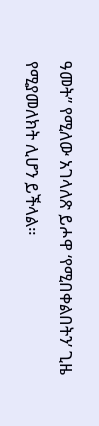ዓመት” የሚለው አገላለጽ ይሖዋ ‘የሚበቀልበትን’ ጊዜ የሚያመለክት ሊሆን ይችላል።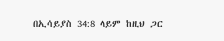በኢሳይያስ 34:8 ላይም ከዚህ ጋር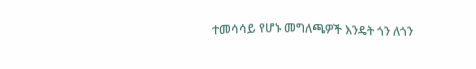ተመሳሳይ የሆኑ መግለጫዎች እንዴት ጎን ለጎን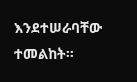እንደተሠራባቸው ተመልከት።